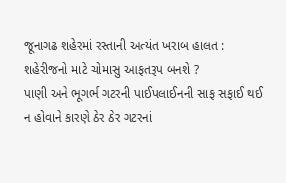જૂનાગઢ શહેરમાં રસ્તાની અત્યંત ખરાબ હાલત : શહેરીજનો માટે ચોમાસુ આફતરૂપ બનશે ?
પાણી અને ભૂગર્ભ ગટરની પાઈપલાઈનની સાફ સફાઈ થઈ ન હોવાને કારણે ઠેર ઠેર ગટરનાં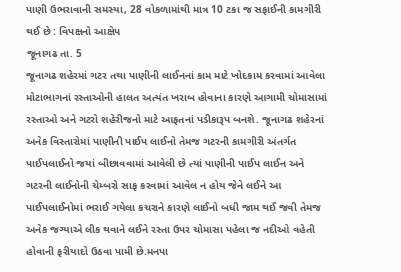પાણી ઉભરાવાની સમસ્યા, 28 વોકળામાંથી માત્ર 10 ટકા જ સફાઈની કામગીરી થઈ છે : વિપક્ષનો આક્ષેપ
જૂનાગઢ તા. 5
જૂનાગઢ શહેરમાં ગટર તથા પાણીની લાઈનનાં કામ માટે ખોદકામ કરવામાં આવેલા મોટાભાગનાં રસ્તાઓની હાલત અત્યંત ખરાબ હોવાના કારણે આગામી ચોમાસામાં રસ્તાઓ અને ગટરો શહેરીજનો માટે આફતનાં પડીકારૂપ બનશે. જૂનાગઢ શહેરનાં અનેક વિસ્તારોમાં પાણીની પાઈપ લાઈનો તેમજ ગટરની કામગીરી અંતર્ગત પાઈપલાઈનો જયાં બીછાવવામાં આવેલી છે ત્યાં પાણીની પાઈપ લાઈન અને ગટરની લાઈનોની ચેમ્બરો સાફ કરવામાં આવેલ ન હોય જેને લઈને આ પાઈપલાઈનોમાં ભરાઈ ગયેલા કચરાને કારણે લાઈનો બધી જામ થઈ જવી તેમજ અનેક જગ્યાએ લીક થવાને લઈને રસ્તા ઉપર ચોમાસા પહેલા જ નદીઓ વહેતી હોવાની ફરીયાદો ઉઠવા પામી છે.મનપા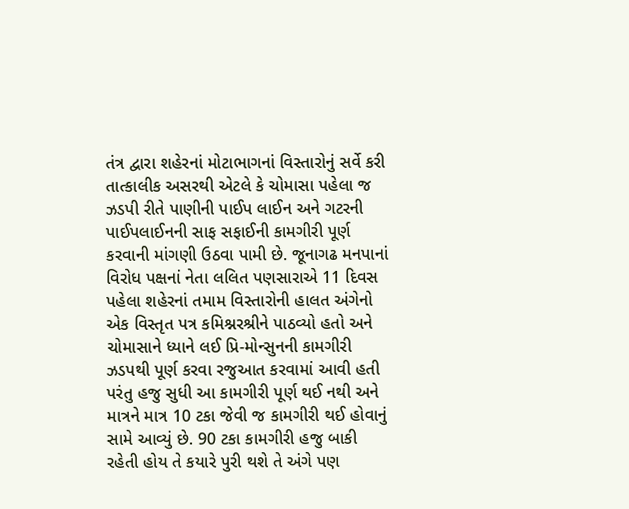તંત્ર દ્વારા શહેરનાં મોટાભાગનાં વિસ્તારોનું સર્વે કરી તાત્કાલીક અસરથી એટલે કે ચોમાસા પહેલા જ ઝડપી રીતે પાણીની પાઈપ લાઈન અને ગટરની પાઈપલાઈનની સાફ સફાઈની કામગીરી પૂર્ણ કરવાની માંગણી ઉઠવા પામી છે. જૂનાગઢ મનપાનાં વિરોધ પક્ષનાં નેતા લલિત પણસારાએ 11 દિવસ પહેલા શહેરનાં તમામ વિસ્તારોની હાલત અંગેનો એક વિસ્તૃત પત્ર કમિશ્નરશ્રીને પાઠવ્યો હતો અને ચોમાસાને ધ્યાને લઈ પ્રિ-મોન્સુનની કામગીરી ઝડપથી પૂર્ણ કરવા રજુઆત કરવામાં આવી હતી પરંતુ હજુ સુધી આ કામગીરી પૂર્ણ થઈ નથી અને માત્રને માત્ર 10 ટકા જેવી જ કામગીરી થઈ હોવાનું સામે આવ્યું છે. 90 ટકા કામગીરી હજુ બાકી રહેતી હોય તે કયારે પુરી થશે તે અંગે પણ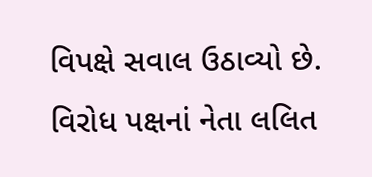વિપક્ષે સવાલ ઉઠાવ્યો છે.
વિરોધ પક્ષનાં નેતા લલિત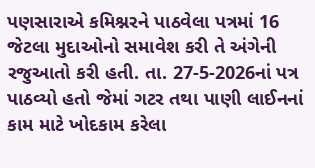પણસારાએ કમિશ્નરને પાઠવેલા પત્રમાં 16 જેટલા મુદાઓનો સમાવેશ કરી તે અંગેની રજુઆતો કરી હતી. તા. 27-5-2026નાં પત્ર પાઠવ્યો હતો જેમાં ગટર તથા પાણી લાઈનનાં કામ માટે ખોદકામ કરેલા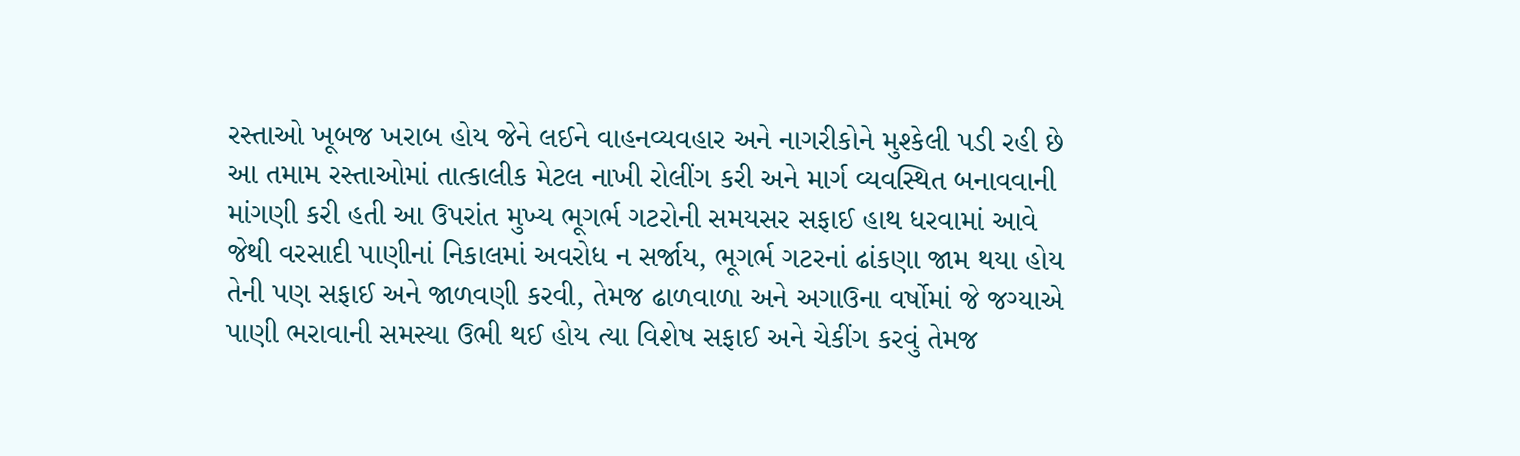રસ્તાઓ ખૂબજ ખરાબ હોય જેને લઈને વાહનવ્યવહાર અને નાગરીકોને મુશ્કેલી પડી રહી છે આ તમામ રસ્તાઓમાં તાત્કાલીક મેટલ નાખી રોલીંગ કરી અને માર્ગ વ્યવસ્થિત બનાવવાની માંગણી કરી હતી આ ઉપરાંત મુખ્ય ભૂગર્ભ ગટરોની સમયસર સફાઈ હાથ ધરવામાં આવે જેથી વરસાદી પાણીનાં નિકાલમાં અવરોધ ન સર્જાય, ભૂગર્ભ ગટરનાં ઢાંકણા જામ થયા હોય તેની પણ સફાઈ અને જાળવણી કરવી, તેમજ ઢાળવાળા અને અગાઉના વર્ષોમાં જે જગ્યાએ પાણી ભરાવાની સમસ્યા ઉભી થઈ હોય ત્યા વિશેષ સફાઈ અને ચેકીંગ કરવું તેમજ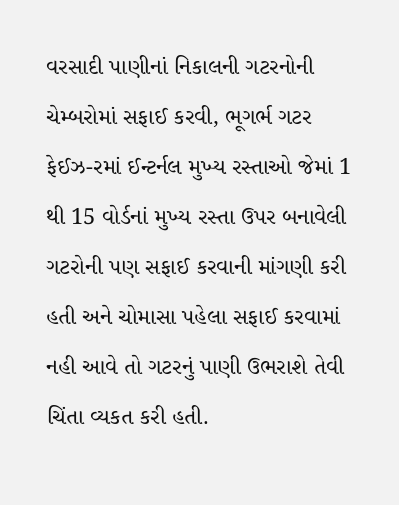વરસાદી પાણીનાં નિકાલની ગટરનોની ચેમ્બરોમાં સફાઈ કરવી, ભૂગર્ભ ગટર ફેઈઝ-રમાં ઈન્ટર્નલ મુખ્ય રસ્તાઓ જેમાં 1 થી 15 વોર્ડનાં મુખ્ય રસ્તા ઉપર બનાવેલી ગટરોની પણ સફાઈ કરવાની માંગણી કરી હતી અને ચોમાસા પહેલા સફાઈ કરવામાં નહી આવે તો ગટરનું પાણી ઉભરાશે તેવી ચિંતા વ્યકત કરી હતી.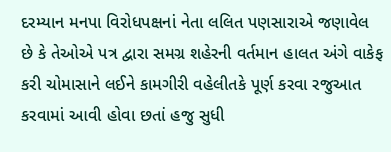દરમ્યાન મનપા વિરોધપક્ષનાં નેતા લલિત પણસારાએ જણાવેલ છે કે તેઓએ પત્ર દ્વારા સમગ્ર શહેરની વર્તમાન હાલત અંગે વાકેફ કરી ચોમાસાને લઈને કામગીરી વહેલીતકે પૂર્ણ કરવા રજુઆત કરવામાં આવી હોવા છતાં હજુ સુધી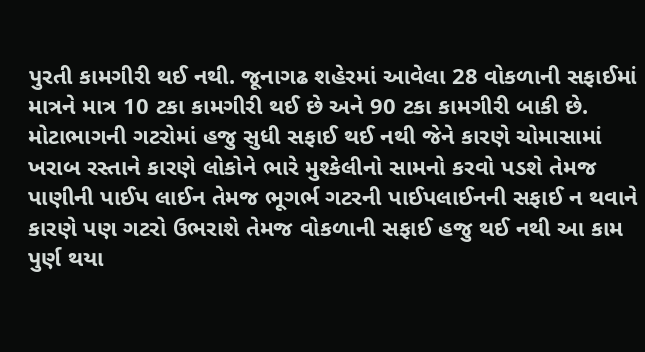પુરતી કામગીરી થઈ નથી. જૂનાગઢ શહેરમાં આવેલા 28 વોકળાની સફાઈમાં માત્રને માત્ર 10 ટકા કામગીરી થઈ છે અને 90 ટકા કામગીરી બાકી છે. મોટાભાગની ગટરોમાં હજુ સુધી સફાઈ થઈ નથી જેને કારણે ચોમાસામાં ખરાબ રસ્તાને કારણે લોકોને ભારે મુશ્કેલીનો સામનો કરવો પડશે તેમજ પાણીની પાઈપ લાઈન તેમજ ભૂગર્ભ ગટરની પાઈપલાઈનની સફાઈ ન થવાને કારણે પણ ગટરો ઉભરાશે તેમજ વોકળાની સફાઈ હજુ થઈ નથી આ કામ પુર્ણ થયા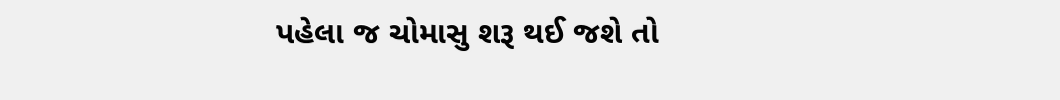પહેલા જ ચોમાસુ શરૂ થઈ જશે તો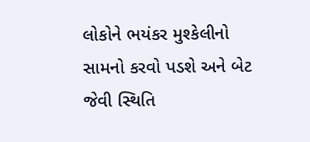લોકોને ભયંકર મુશ્કેલીનો સામનો કરવો પડશે અને બેટ જેવી સ્થિતિ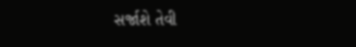સર્જાશે તેવી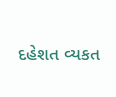દહેશત વ્યકત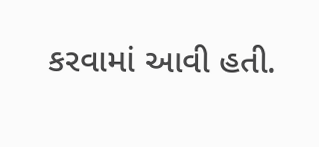કરવામાં આવી હતી.